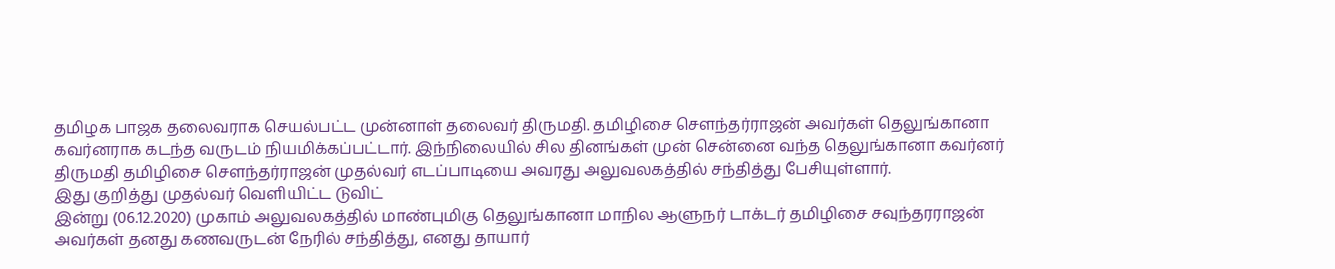தமிழக பாஜக தலைவராக செயல்பட்ட முன்னாள் தலைவர் திருமதி. தமிழிசை செளந்தர்ராஜன் அவர்கள் தெலுங்கானா கவர்னராக கடந்த வருடம் நியமிக்கப்பட்டார். இந்நிலையில் சில தினங்கள் முன் சென்னை வந்த தெலுங்கானா கவர்னர் திருமதி தமிழிசை செளந்தர்ராஜன் முதல்வர் எடப்பாடியை அவரது அலுவலகத்தில் சந்தித்து பேசியுள்ளார்.
இது குறித்து முதல்வர் வெளியிட்ட டுவிட்
இன்று (06.12.2020) முகாம் அலுவலகத்தில் மாண்புமிகு தெலுங்கானா மாநில ஆளுநர் டாக்டர் தமிழிசை சவுந்தரராஜன் அவர்கள் தனது கணவருடன் நேரில் சந்தித்து, எனது தாயார்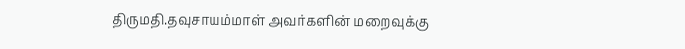திருமதி.தவுசாயம்மாள் அவர்களின் மறைவுக்கு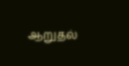ஆறுதல்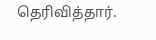தெரிவித்தார்.